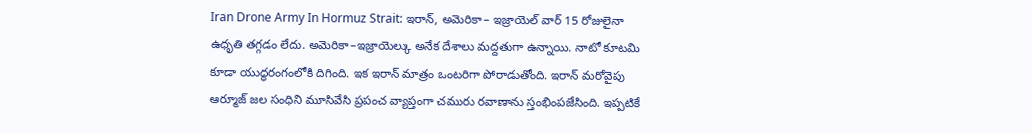Iran Drone Army In Hormuz Strait: ఇరాన్, అమెరికా– ఇజ్రాయెల్ వార్ 15 రోజులైనా ఉధృతి తగ్గడం లేదు. అమెరికా–ఇజ్రాయెల్కు అనేక దేశాలు మద్దతుగా ఉన్నాయి. నాటో కూటమి కూడా యుద్ధరంగంలోకి దిగింది. ఇక ఇరాన్ మాత్రం ఒంటరిగా పోరాడుతోంది. ఇరాన్ మరోవైపు ఆర్మూజ్ జల సంధిని మూసివేసి ప్రపంచ వ్యాప్తంగా చమురు రవాణాను స్తంభింపజేసింది. ఇప్పటికే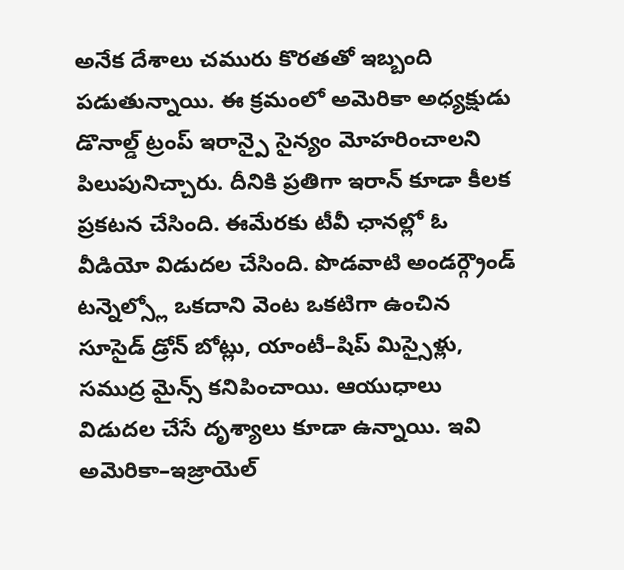అనేక దేశాలు చమురు కొరతతో ఇబ్బంది పడుతున్నాయి. ఈ క్రమంలో అమెరికా అధ్యక్షుడు డొనాల్డ్ ట్రంప్ ఇరాన్పై సైన్యం మోహరించాలని పిలుపునిచ్చారు. దీనికి ప్రతిగా ఇరాన్ కూడా కీలక ప్రకటన చేసింది. ఈమేరకు టీవీ ఛానల్లో ఓ వీడియో విడుదల చేసింది. పొడవాటి అండర్గ్రౌండ్ టన్నెల్స్లో ఒకదాని వెంట ఒకటిగా ఉంచిన సూసైడ్ డ్రోన్ బోట్లు, యాంటీ–షిప్ మిస్సైళ్లు, సముద్ర మైన్స్ కనిపించాయి. ఆయుధాలు విడుదల చేసే దృశ్యాలు కూడా ఉన్నాయి. ఇవి అమెరికా–ఇజ్రాయెల్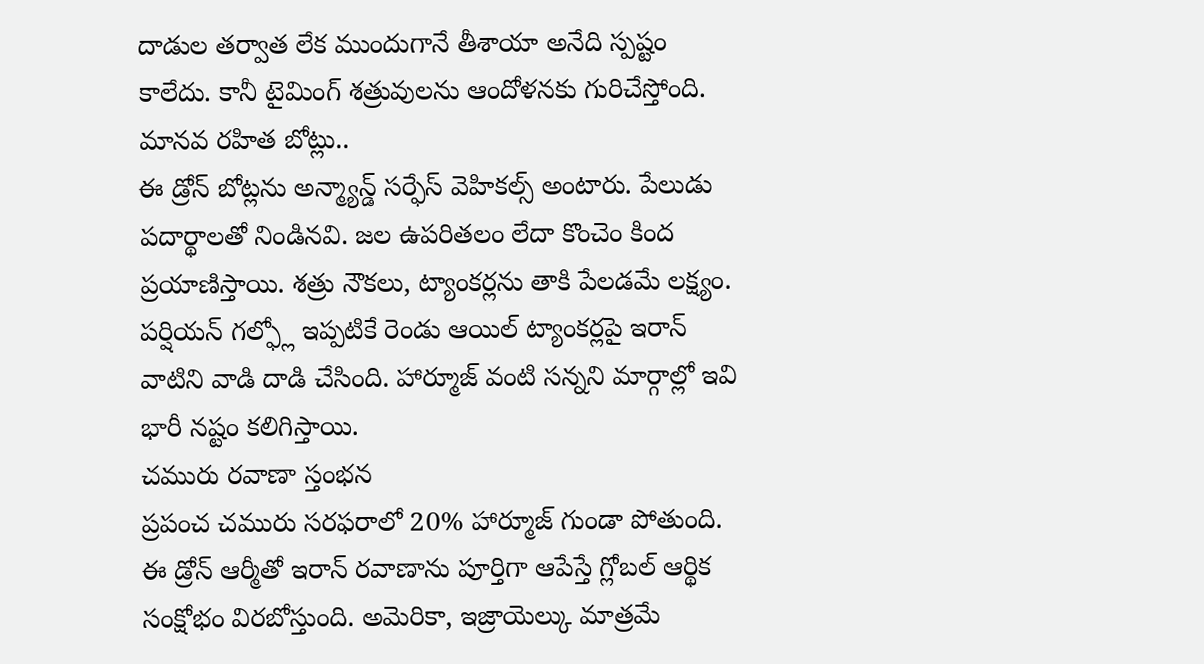దాడుల తర్వాత లేక ముందుగానే తీశాయా అనేది స్పష్టం కాలేదు. కానీ టైమింగ్ శత్రువులను ఆందోళనకు గురిచేస్తోంది.
మానవ రహిత బోట్లు..
ఈ డ్రోన్ బోట్లను అన్మ్యాన్డ్ సర్ఫేస్ వెహికల్స్ అంటారు. పేలుడు పదార్థాలతో నిండినవి. జల ఉపరితలం లేదా కొంచెం కింద ప్రయాణిస్తాయి. శత్రు నౌకలు, ట్యాంకర్లను తాకి పేలడమే లక్ష్యం. పర్షియన్ గల్ఫ్లో ఇప్పటికే రెండు ఆయిల్ ట్యాంకర్లపై ఇరాన్ వాటిని వాడి దాడి చేసింది. హార్మూజ్ వంటి సన్నని మార్గాల్లో ఇవి భారీ నష్టం కలిగిస్తాయి.
చమురు రవాణా స్తంభన
ప్రపంచ చమురు సరఫరాలో 20% హార్మూజ్ గుండా పోతుంది. ఈ డ్రోన్ ఆర్మీతో ఇరాన్ రవాణాను పూర్తిగా ఆపేస్తే గ్లోబల్ ఆర్థిక సంక్షోభం విరబోస్తుంది. అమెరికా, ఇజ్రాయెల్కు మాత్రమే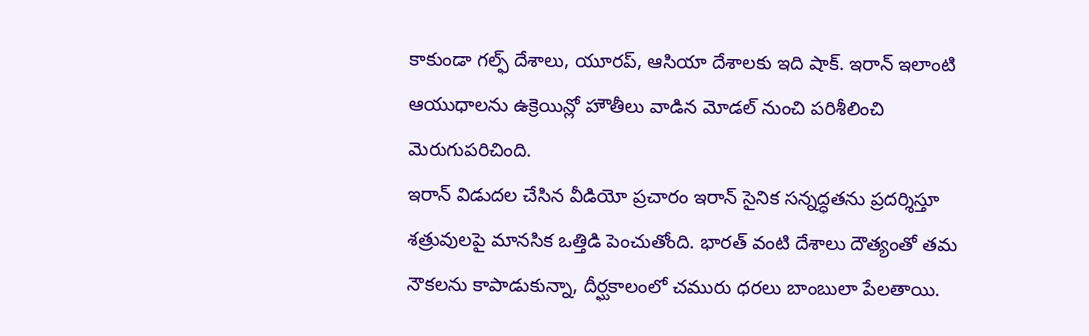కాకుండా గల్ఫ్ దేశాలు, యూరప్, ఆసియా దేశాలకు ఇది షాక్. ఇరాన్ ఇలాంటి ఆయుధాలను ఉక్రెయిన్లో హౌతీలు వాడిన మోడల్ నుంచి పరిశీలించి మెరుగుపరిచింది.
ఇరాన్ విడుదల చేసిన వీడియో ప్రచారం ఇరాన్ సైనిక సన్నద్ధతను ప్రదర్శిస్తూ శత్రువులపై మానసిక ఒత్తిడి పెంచుతోంది. భారత్ వంటి దేశాలు దౌత్యంతో తమ నౌకలను కాపాడుకున్నా, దీర్ఘకాలంలో చమురు ధరలు బాంబులా పేలతాయి.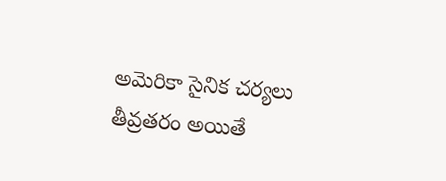అమెరికా సైనిక చర్యలు తీవ్రతరం అయితే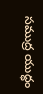సముద్ర యుద్ధం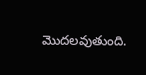మొదలవుతుంది.